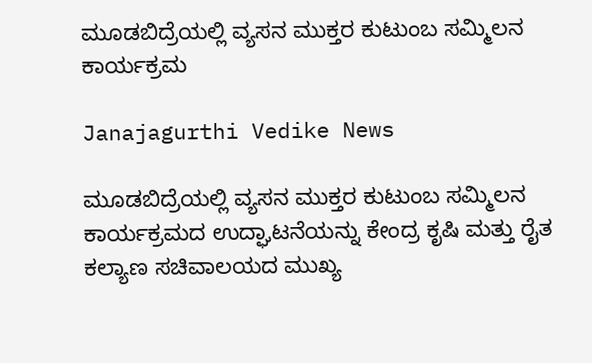ಮೂಡಬಿದ್ರೆಯಲ್ಲಿ ವ್ಯಸನ ಮುಕ್ತರ ಕುಟುಂಬ ಸಮ್ಮಿಲನ ಕಾರ್ಯಕ್ರಮ

Janajagurthi Vedike News

ಮೂಡಬಿದ್ರೆಯಲ್ಲಿ ವ್ಯಸನ ಮುಕ್ತರ ಕುಟುಂಬ ಸಮ್ಮಿಲನ ಕಾರ್ಯಕ್ರಮದ ಉದ್ಘಾಟನೆಯನ್ನು ಕೇಂದ್ರ ಕೃಷಿ ಮತ್ತು ರೈತ ಕಲ್ಯಾಣ ಸಚಿವಾಲಯದ ಮುಖ್ಯ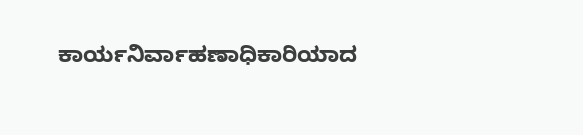ಕಾರ್ಯನಿರ್ವಾಹಣಾಧಿಕಾರಿಯಾದ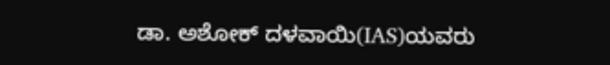ಡಾ. ಅಶೋಕ್ ದಳವಾಯಿ(IAS)ಯವರು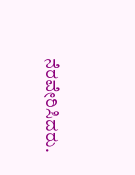ನೆರವೇರಿಸಿದರು.